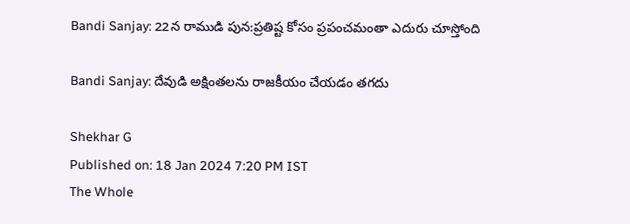Bandi Sanjay: 22న రాముడి పున:ప్రతిష్ట కోసం ప్రపంచమంతా ఎదురు చూస్తోంది

Bandi Sanjay: దేవుడి అక్షింతలను రాజకీయం చేయడం తగదు

Shekhar G
Published on: 18 Jan 2024 7:20 PM IST
The Whole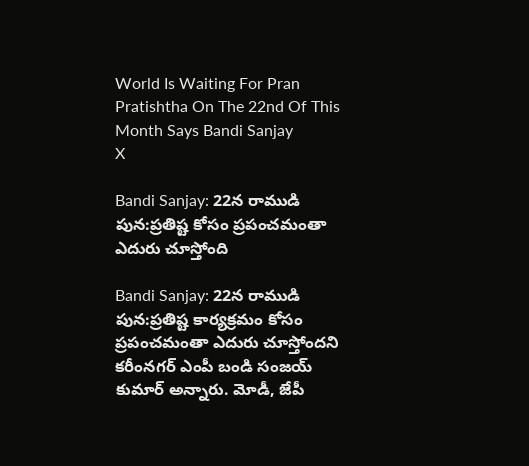World Is Waiting For Pran Pratishtha On The 22nd Of This Month Says Bandi Sanjay
X

Bandi Sanjay: 22న రాముడి పున:ప్రతిష్ట కోసం ప్రపంచమంతా ఎదురు చూస్తోంది

Bandi Sanjay: 22న రాముడి పున:ప్రతిష్ట కార్యక్రమం కోసం ప్రపంచమంతా ఎదురు చూస్తోందని కరీంనగర్ ఎంపీ బండి సంజయ్ కుమార్ అన్నారు. మోడీ, జేపీ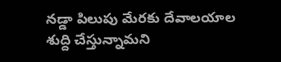నడ్డా పిలుపు మేరకు దేవాలయాల శుద్ది చేస్తున్నామని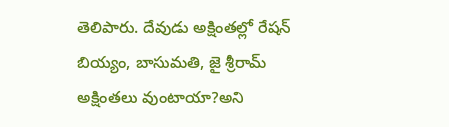తెలిపారు. దేవుడు అక్షింతల్లో రేషన్ బియ్యం, బాసుమతి, జై శ్రీరామ్ అక్షింతలు వుంటాయా?అని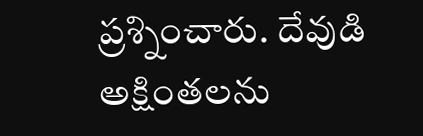ప్రశ్నించారు. దేవుడి అక్షింతలను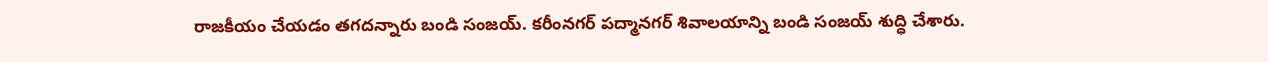రాజకీయం చేయడం తగదన్నారు బండి సంజయ్. కరీంనగర్ పద్మానగర్ శివాలయాన్ని బండి సంజయ్ శుద్ధి చేశారు.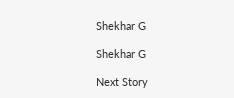Shekhar G

Shekhar G

Next Story